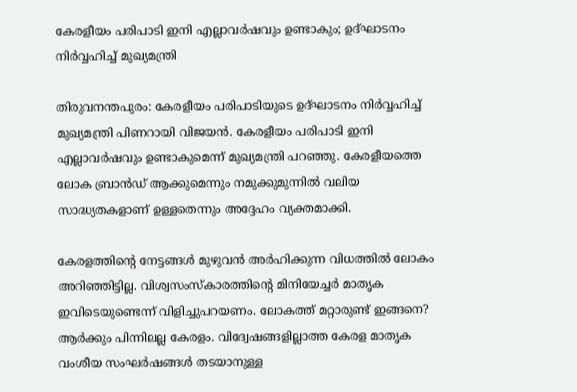കേരളീയം പരിപാടി ഇനി എല്ലാവർഷവും ഉണ്ടാകും; ഉദ്ഘാടനം നിർവ്വഹിച്ച് മുഖ്യമന്ത്രി

തിരുവനന്തപുരം: കേരളീയം പരിപാടിയുടെ ഉദ്ഘാടനം നിർവ്വഹിച്ച് മുഖ്യമന്ത്രി പിണറായി വിജയൻ. കേരളീയം പരിപാടി ഇനി എല്ലാവർഷവും ഉണ്ടാകുമെന്ന് മുഖ്യമന്ത്രി പറഞ്ഞു. കേരളീയത്തെ ലോക ബ്രാൻഡ് ആക്കുമെന്നും നമുക്കുമുന്നിൽ വലിയ സാദ്ധ്യതകളാണ് ഉള്ളതെന്നും അദ്ദേഹം വ്യക്തമാക്കി.

കേരളത്തിന്റെ നേട്ടങ്ങൾ മുഴുവൻ അർഹിക്കുന്ന വിധത്തിൽ ലോകം അറിഞ്ഞിട്ടില്ല. വിശ്വസംസ്‌കാരത്തിന്റെ മിനിയേച്ചർ മാതൃക ഇവിടെയുണ്ടെന്ന് വിളിച്ചുപറയണം. ലോകത്ത് മറ്റാരുണ്ട് ഇങ്ങനെ? ആർക്കും പിന്നിലല്ല കേരളം. വിദ്വേഷങ്ങളില്ലാത്ത കേരള മാതൃക വംശീയ സംഘർഷങ്ങൾ തടയാനുള്ള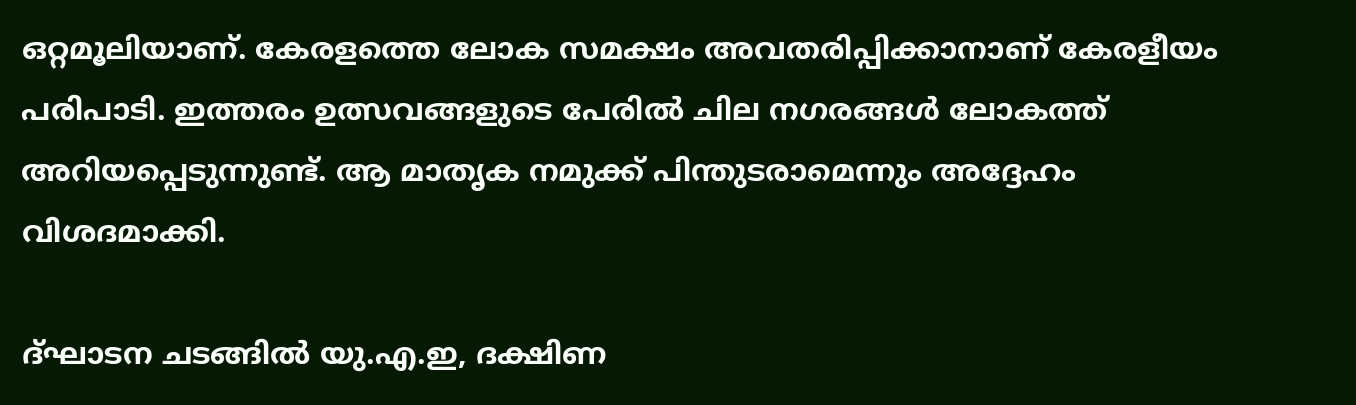ഒറ്റമൂലിയാണ്. കേരളത്തെ ലോക സമക്ഷം അവതരിപ്പിക്കാനാണ് കേരളീയം പരിപാടി. ഇത്തരം ഉത്സവങ്ങളുടെ പേരിൽ ചില നഗരങ്ങൾ ലോകത്ത് അറിയപ്പെടുന്നുണ്ട്. ആ മാതൃക നമുക്ക് പിന്തുടരാമെന്നും അദ്ദേഹം വിശദമാക്കി.

ദ്ഘാടന ചടങ്ങിൽ യു.എ.ഇ, ദക്ഷിണ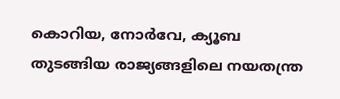കൊറിയ, നോർവേ, ക്യൂബ തുടങ്ങിയ രാജ്യങ്ങളിലെ നയതന്ത്ര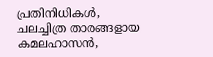പ്രതിനിധികൾ, ചലച്ചിത്ര താരങ്ങളായ കമലഹാസൻ,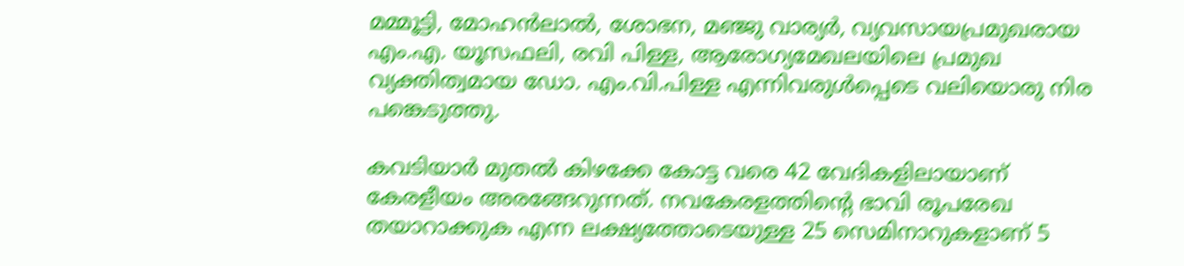മമ്മൂട്ടി, മോഹൻലാൽ, ശോഭന, മഞ്ജു വാര്യർ, വ്യവസായപ്രമുഖരായ എം.എ. യൂസഫലി, രവി പിള്ള, ആരോഗ്യമേഖലയിലെ പ്രമുഖ വ്യക്തിത്വമായ ഡോ. എം.വി.പിള്ള എന്നിവരുൾപ്പെടെ വലിയൊരു നിര പങ്കെടുത്തു.

കവടിയാർ മുതൽ കിഴക്കേ കോട്ട വരെ 42 വേദികളിലായാണ് കേരളീയം അരങ്ങേറുന്നത്. നവകേരളത്തിന്റെ ഭാവി രൂപരേഖ തയാറാക്കുക എന്ന ലക്ഷ്യത്തോടെയുള്ള 25 സെമിനാറുകളാണ് 5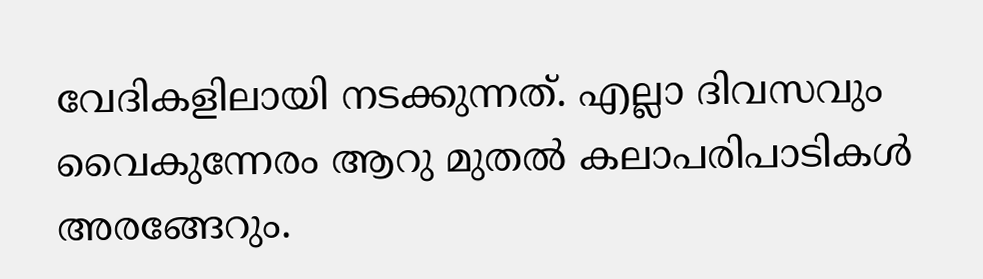വേദികളിലായി നടക്കുന്നത്. എല്ലാ ദിവസവും വൈകുന്നേരം ആറു മുതൽ കലാപരിപാടികൾ അരങ്ങേറും.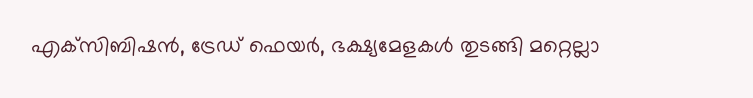എക്‌സിബിഷൻ, ട്രേഡ് ഫെയർ, ഭക്ഷ്യമേളകൾ തുടങ്ങി മറ്റെല്ലാ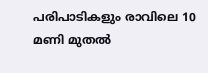പരിപാടികളും രാവിലെ 10 മണി മുതൽ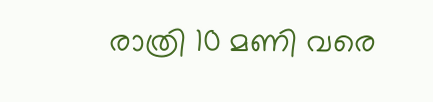രാത്രി 10 മണി വരെ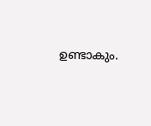ഉണ്ടാകും.